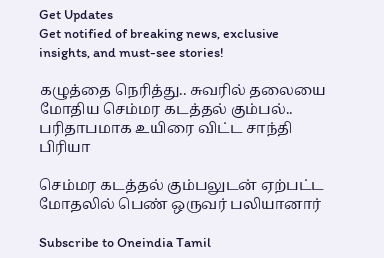Get Updates
Get notified of breaking news, exclusive insights, and must-see stories!

கழுத்தை நெரித்து.. சுவரில் தலையை மோதிய செம்மர கடத்தல் கும்பல்.. பரிதாபமாக உயிரை விட்ட சாந்தி பிரியா

செம்மர கடத்தல் கும்பலுடன் ஏற்பட்ட மோதலில் பெண் ஒருவர் பலியானார்

Subscribe to Oneindia Tamil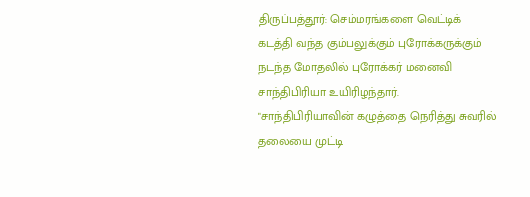திருப்பத்தூர்: செம்மரங்களை வெட்டிக் கடத்தி வந்த கும்பலுக்கும் புரோக்கருக்கும் நடந்த மோதலில் புரோக்கர் மனைவி சாந்திபிரியா உயிரிழந்தார். "சாந்திபிரியாவின் கழுத்தை நெரித்து சுவரில் தலையை முட்டி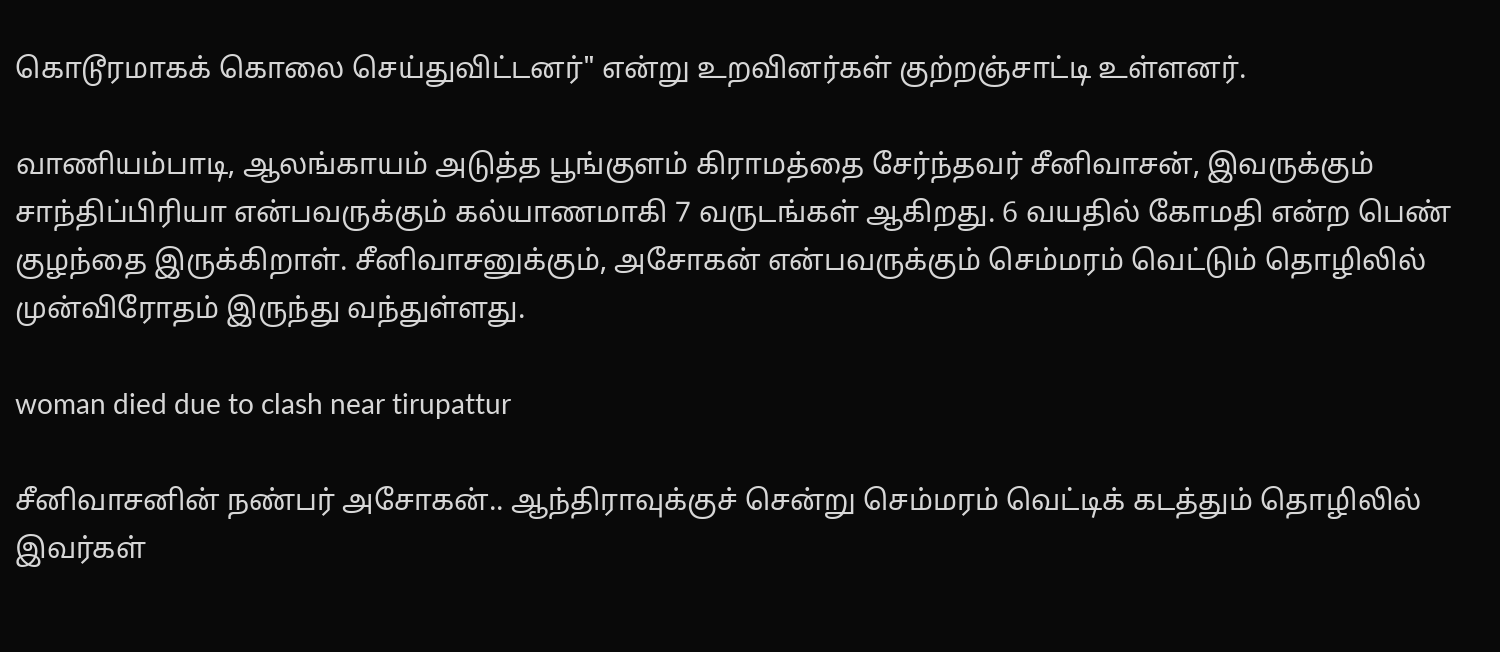கொடூரமாகக் கொலை செய்துவிட்டனர்" என்று உறவினர்கள் குற்றஞ்சாட்டி உள்ளனர்.

வாணியம்பாடி, ஆலங்காயம் அடுத்த பூங்குளம் கிராமத்தை சேர்ந்தவர் சீனிவாசன், இவருக்கும் சாந்திப்பிரியா என்பவருக்கும் கல்யாணமாகி 7 வருடங்கள் ஆகிறது. 6 வயதில் கோமதி என்ற பெண் குழந்தை இருக்கிறாள். சீனிவாசனுக்கும், அசோகன் என்பவருக்கும் செம்மரம் வெட்டும் தொழிலில் முன்விரோதம் இருந்து வந்துள்ளது.

woman died due to clash near tirupattur

சீனிவாசனின் நண்பர் அசோகன்.. ஆந்திராவுக்குச் சென்று செம்மரம் வெட்டிக் கடத்தும் தொழிலில் இவர்கள்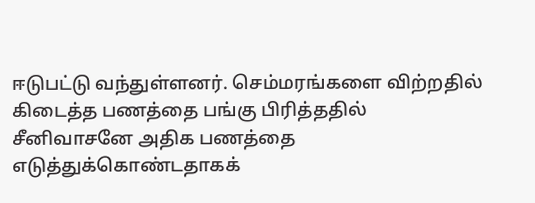ஈடுபட்டு வந்துள்ளனர். செம்மரங்களை விற்றதில் கிடைத்த பணத்தை பங்கு பிரித்ததில் சீனிவாசனே அதிக பணத்தை எடுத்துக்கொண்டதாகக்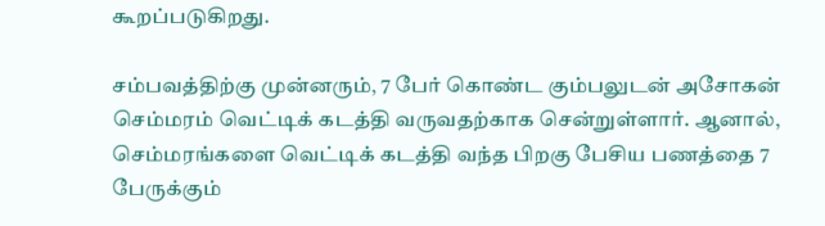கூறப்படுகிறது.

சம்பவத்திற்கு முன்னரும், 7 பேர் கொண்ட கும்பலுடன் அசோகன் செம்மரம் வெட்டிக் கடத்தி வருவதற்காக சென்றுள்ளார். ஆனால், செம்மரங்களை வெட்டிக் கடத்தி வந்த பிறகு பேசிய பணத்தை 7 பேருக்கும்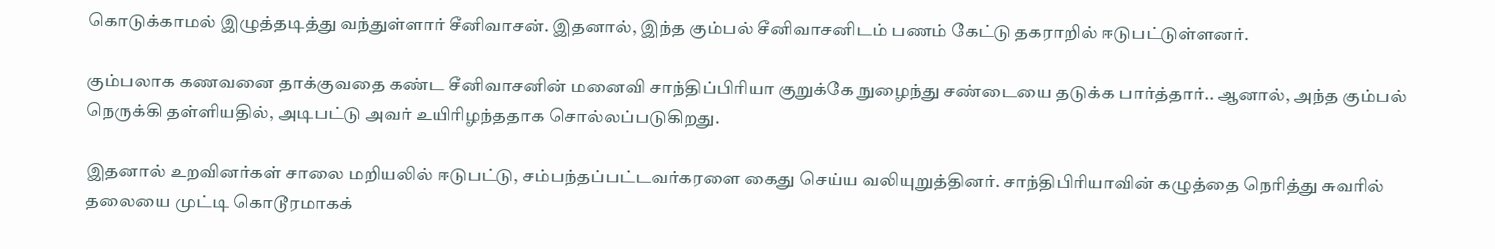கொடுக்காமல் இழுத்தடித்து வந்துள்ளார் சீனிவாசன். இதனால், இந்த கும்பல் சீனிவாசனிடம் பணம் கேட்டு தகராறில் ஈடுபட்டுள்ளனர்.

கும்பலாக கணவனை தாக்குவதை கண்ட சீனிவாசனின் மனைவி சாந்திப்பிரியா குறுக்கே நுழைந்து சண்டையை தடுக்க பார்த்தார்.. ஆனால், அந்த கும்பல் நெருக்கி தள்ளியதில், அடிபட்டு அவர் உயிரிழந்ததாக சொல்லப்படுகிறது.

இதனால் உறவினர்கள் சாலை மறியலில் ஈடுபட்டு, சம்பந்தப்பட்டவர்கரளை கைது செய்ய வலியுறுத்தினர். சாந்திபிரியாவின் கழுத்தை நெரித்து சுவரில் தலையை முட்டி கொடூரமாகக்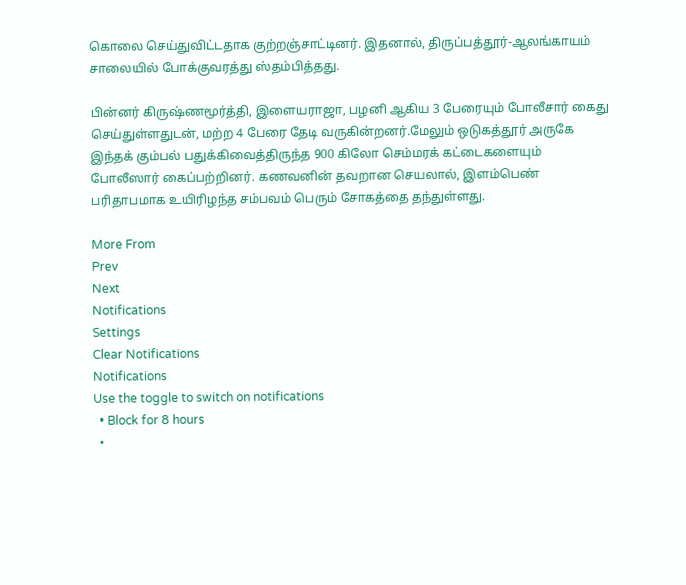கொலை செய்துவிட்டதாக குற்றஞ்சாட்டினர். இதனால், திருப்பத்தூர்-ஆலங்காயம் சாலையில் போக்குவரத்து ஸ்தம்பித்தது.

பின்னர் கிருஷ்ணமூர்த்தி, இளையராஜா, பழனி ஆகிய 3 பேரையும் போலீசார் கைது செய்துள்ளதுடன், மற்ற 4 பேரை தேடி வருகின்றனர்.மேலும் ஒடுகத்தூர் அருகே இந்தக் கும்பல் பதுக்கிவைத்திருந்த 900 கிலோ செம்மரக் கட்டைகளையும் போலீஸார் கைப்பற்றினர். கணவனின் தவறான செயலால், இளம்பெண் பரிதாபமாக உயிரிழந்த சம்பவம் பெரும் சோகத்தை தந்துள்ளது.

More From
Prev
Next
Notifications
Settings
Clear Notifications
Notifications
Use the toggle to switch on notifications
  • Block for 8 hours
  •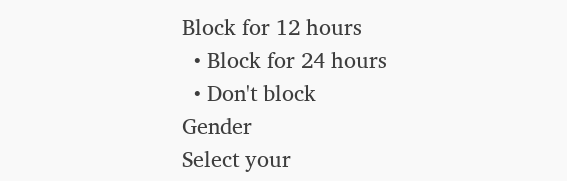Block for 12 hours
  • Block for 24 hours
  • Don't block
Gender
Select your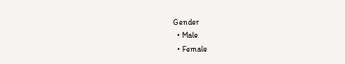Gender
  • Male
  • Female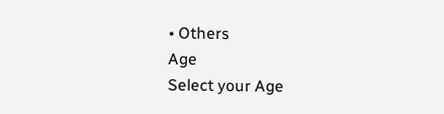• Others
Age
Select your Age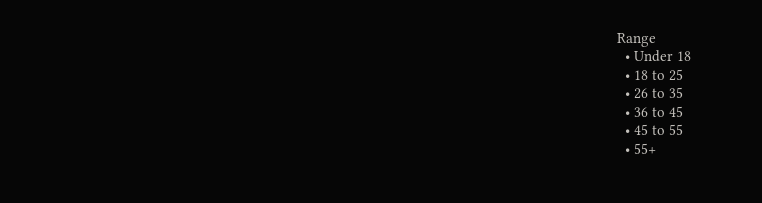Range
  • Under 18
  • 18 to 25
  • 26 to 35
  • 36 to 45
  • 45 to 55
  • 55+